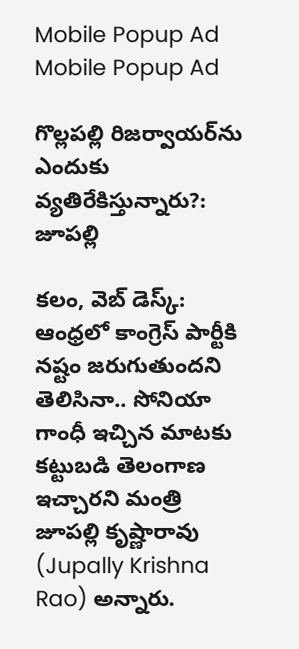Mobile Popup Ad
Mobile Popup Ad

గొల్లపల్లి రిజర్వాయర్‌ను ఎందుకు వ్యతిరేకిస్తున్నారు?: జూపల్లి

కలం, వెబ్ డెస్క్: ఆంధ్రలో కాంగ్రెస్ పార్టీకి నష్టం జరుగుతుందని తెలిసినా.. సోనియా గాంధీ ఇచ్చిన మాటకు కట్టుబడి తెలంగాణ ఇచ్చారని మంత్రి జూపల్లి కృష్ణారావు (Jupally Krishna Rao) అన్నారు.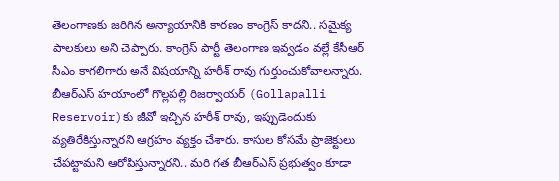తెలంగాణకు జరిగిన అన్యాయానికి కారణం కాంగ్రెస్ కాదని.. సమైక్య పాలకులు అని చెప్పారు. కాంగ్రెస్ పార్టీ తెలంగాణ ఇవ్వడం వల్లే కేసీఆర్ సీఎం కాగలిగారు అనే విషయాన్ని హరీశ్ రావు గుర్తుంచుకోవాలన్నారు. బీఆర్ఎస్ హయాంలో గొల్లపల్లి రిజర్వాయర్‌ (Gollapalli Reservoir)కు జీవో ఇచ్చిన హరీశ్ రావు, ఇప్పుడెందుకు వ్యతిరేకిస్తున్నారని ఆగ్రహం వ్యక్తం చేశారు. కాసుల కోసమే ప్రాజెక్టులు చేపట్టామని ఆరోపిస్తున్నారని.. మరి గత బీఆర్ఎస్ ప్రభుత్వం కూడా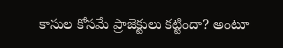కాసుల కోసమే ప్రాజెక్టులు కట్టిందా? అంటూ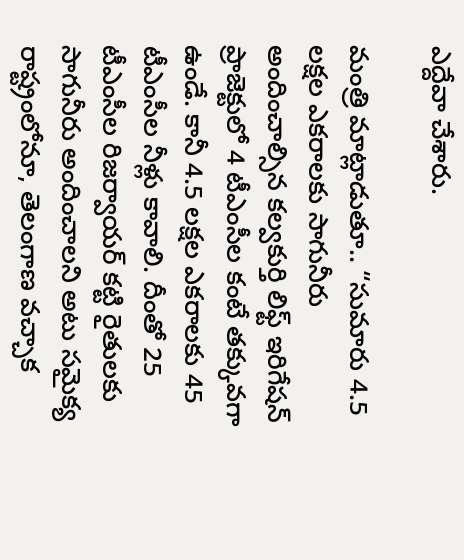ఎద్దేవా చేశారు.

మంత్రి మాట్లాడుతూ.. “సుమారు 4.5 లక్షల ఎకరాలకు సాగునీరు అందించాల్సిన కల్వకుర్తి లిఫ్ట్ ఇరిగేషన్ ప్రాజెక్టులో 4 టీఎంసీల కంటే తక్కువగా ఉండే. కానీ 4.5 లక్షల ఎకరాలకు 45 టీఎంసీల నీళ్లు కావాలి. దీంతో 25 టీఎంసీల రిజర్వాయర్ కట్టి రైతులకు సాగునీరు అందించాలని అటు సమైక్య రాష్ట్రంలోనూ, తెలంగాణ వచ్చాక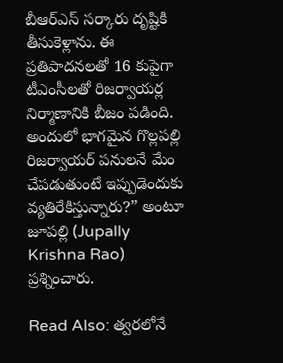బీఆర్ఎస్ సర్కారు దృష్టికి తీసుకెళ్లాను. ఈ ప్రతిపాదనలతో 16 కుపైగా టీఎంసీలతో రిజర్వాయర్ల నిర్మాణానికి బీజం పడింది. అందులో భాగమైన గొల్లపల్లి రిజర్వాయర్ పనులనే మేం చేపడుతుంటే ఇప్పుడెందుకు వ్యతిరేకిస్తున్నారు?” అంటూ జూపల్లి (Jupally Krishna Rao) ప్రశ్నించారు.

Read Also: త్వరలోనే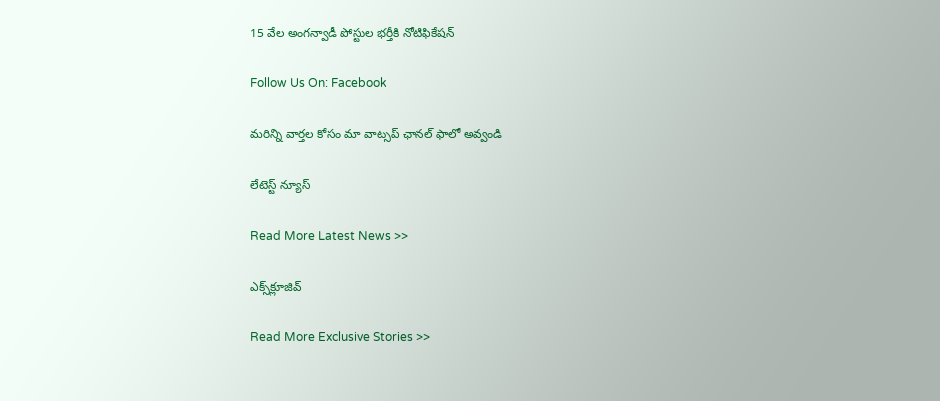15 వేల అంగన్వాడీ పోస్టుల భర్తీకి నోటిఫికేషన్

Follow Us On: Facebook

మ‌రిన్ని వార్త‌ల కోసం మా వాట్స‌ప్ ఛాన‌ల్ ఫాలో అవ్వండి

లేటెస్ట్ న్యూస్‌

Read More Latest News >>

ఎక్స్‌క్లూజివ్‌

Read More Exclusive Stories >>